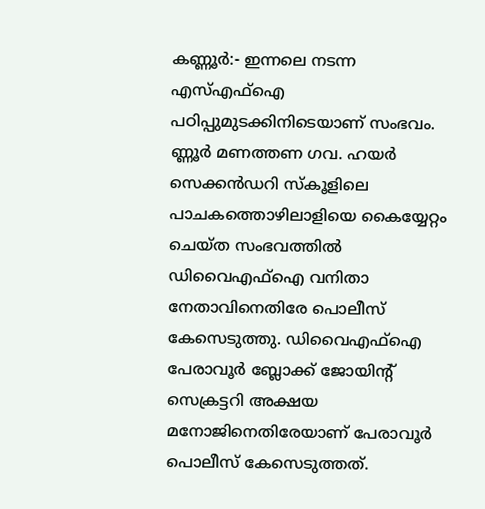കണ്ണൂർ:- ഇന്നലെ നടന്ന എസ്എഫ്ഐ പഠിപ്പുമുടക്കിനിടെയാണ് സംഭവം. ണ്ണൂർ മണത്തണ ഗവ. ഹയർ സെക്കൻഡറി സ്കൂളിലെ പാചകത്തൊഴിലാളിയെ കൈയ്യേറ്റം ചെയ്ത സംഭവത്തിൽ ഡിവൈഎഫ്ഐ വനിതാ നേതാവിനെതിരേ പൊലീസ് കേസെടുത്തു. ഡിവൈഎഫ്ഐ പേരാവൂർ ബ്ലോക്ക് ജോയിൻ്റ് സെക്രട്ടറി അക്ഷയ മനോജിനെതിരേയാണ് പേരാവൂർ പൊലീസ് കേസെടുത്തത്.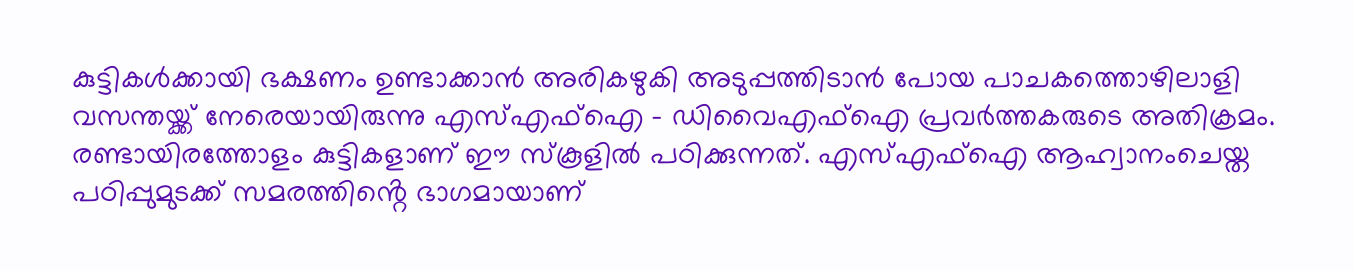കുട്ടികൾക്കായി ഭക്ഷണം ഉണ്ടാക്കാൻ അരികഴുകി അടുപ്പത്തിടാൻ പോയ പാചകത്തൊഴിലാളി വസന്തയ്ക്ക് നേരെയായിരുന്നു എസ്എഫ്ഐ – ഡിവൈഎഫ്ഐ പ്രവർത്തകരുടെ അതിക്രമം.
രണ്ടായിരത്തോളം കുട്ടികളാണ് ഈ സ്കൂളിൽ പഠിക്കുന്നത്. എസ്എഫ്ഐ ആഹ്വാനംചെയ്ത പഠിപ്പുമുടക്ക് സമരത്തിൻ്റെ ഭാഗമായാണ്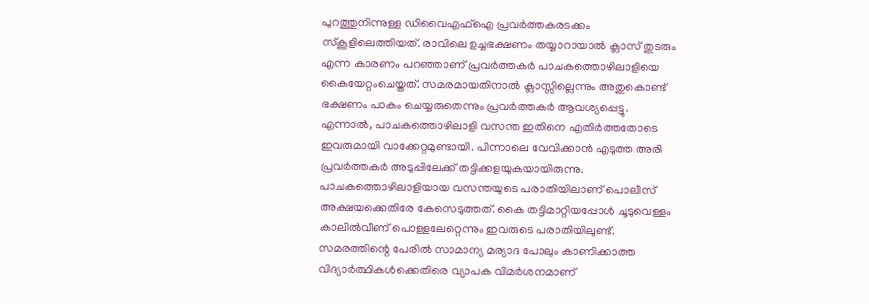പുറത്തുനിന്നുള്ള ഡിവൈഎഫ്ഐ പ്രവർത്തകരടക്കം സ്കൂളിലെത്തിയത്. രാവിലെ ഉച്ചഭക്ഷണം തയ്യാറായാൽ ക്ലാസ് തുടരും എന്ന കാരണം പറഞ്ഞാണ് പ്രവർത്തകർ പാചകത്തൊഴിലാളിയെ കൈയേറ്റംചെയ്തത്. സമരമായതിനാൽ ക്ലാസ്സില്ലെന്നും അതുകൊണ്ട് ഭക്ഷണം പാകം ചെയ്യരുതെന്നും പ്രവർത്തകർ ആവശ്യപ്പെട്ടു. എന്നാൽ, പാചകത്തൊഴിലാളി വസന്ത ഇതിനെ എതിർത്തതോടെ ഇവരുമായി വാക്കേറ്റമുണ്ടായി. പിന്നാലെ വേവിക്കാൻ എടുത്ത അരി പ്രവർത്തകർ അടുപ്പിലേക്ക് തട്ടിക്കളയുകയായിരുന്നു.
പാചകത്തൊഴിലാളിയായ വസന്തയുടെ പരാതിയിലാണ് പൊലീസ് അക്ഷയക്കെതിരേ കേസെടുത്തത്. കൈ തട്ടിമാറ്റിയപ്പോൾ ചൂടുവെള്ളം കാലിൽവീണ് പൊള്ളലേറ്റെന്നും ഇവരുടെ പരാതിയിലുണ്ട്.
സമരത്തിന്റെ പേരിൽ സാമാന്യ മര്യാദ പോലും കാണിക്കാത്ത വിദ്യാർത്ഥികൾക്കെതിരെ വ്യാപക വിമർശനമാണ്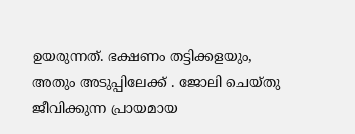ഉയരുന്നത്. ഭക്ഷണം തട്ടിക്കളയും, അതും അടുപ്പിലേക്ക് . ജോലി ചെയ്തു ജീവിക്കുന്ന പ്രായമായ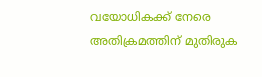വയോധികക്ക് നേരെ അതിക്രമത്തിന് മുതിരുക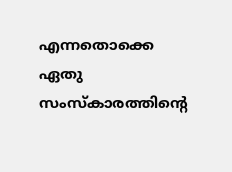എന്നതൊക്കെ ഏതു സംസ്കാരത്തിന്റെ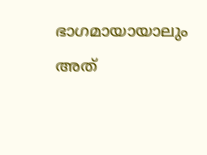ഭാഗമായായാലും അത്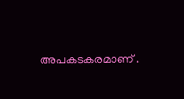അപകടകരമാണ് .